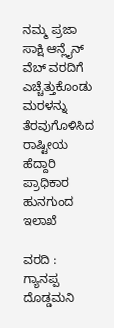ನಮ್ಮ ಪ್ರಜಾ ಸಾಕ್ಷಿ ಆನ್ಲೈನ್ ವೆಬ್ ವರದಿಗೆ ಎಚ್ಚೆತ್ತುಕೊಂಡು ಮರಳನ್ನು ತೆರವುಗೊಳಿಸಿದ ರಾಷ್ಟೀಯ ಹೆದ್ದಾರಿ ಪ್ರಾಧಿಕಾರ ಹುನಗುಂದ ಇಲಾಖೆ

ವರದಿ : ಗ್ಯಾನಪ್ಪ ದೊಡ್ಡಮನಿ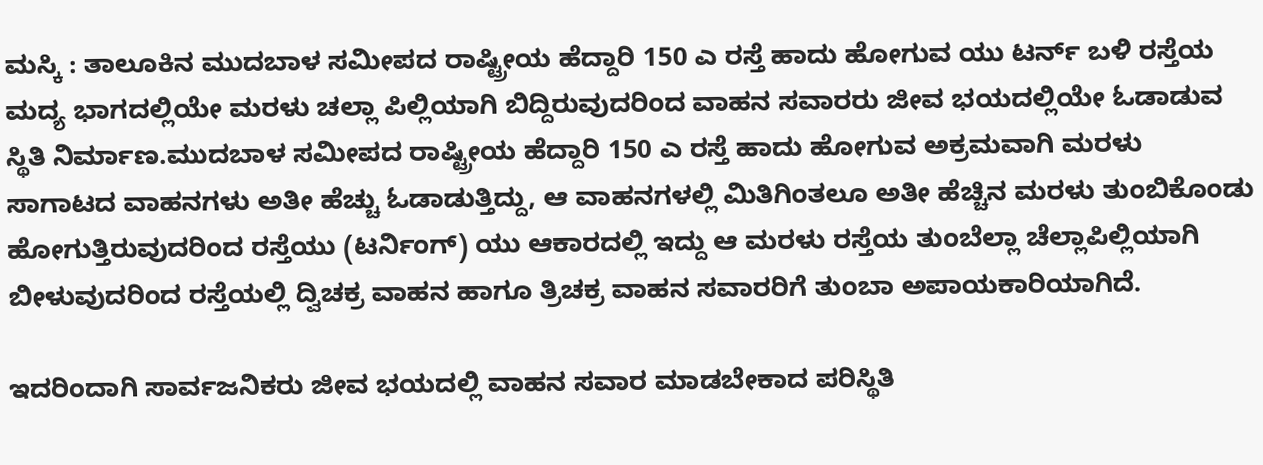ಮಸ್ಕಿ : ತಾಲೂಕಿನ ಮುದಬಾಳ ಸಮೀಪದ ರಾಷ್ಟ್ರೀಯ ಹೆದ್ದಾರಿ 150 ಎ ರಸ್ತೆ ಹಾದು ಹೋಗುವ ಯು ಟರ್ನ್ ಬಳಿ ರಸ್ತೆಯ ಮದ್ಯ ಭಾಗದಲ್ಲಿಯೇ ಮರಳು ಚಲ್ಲಾ ಪಿಲ್ಲಿಯಾಗಿ ಬಿದ್ದಿರುವುದರಿಂದ ವಾಹನ ಸವಾರರು ಜೀವ ಭಯದಲ್ಲಿಯೇ ಓಡಾಡುವ ಸ್ಥಿತಿ ನಿರ್ಮಾಣ.ಮುದಬಾಳ ಸಮೀಪದ ರಾಷ್ಟ್ರೀಯ ಹೆದ್ದಾರಿ 150 ಎ ರಸ್ತೆ ಹಾದು ಹೋಗುವ ಅಕ್ರಮವಾಗಿ ಮರಳು ಸಾಗಾಟದ ವಾಹನಗಳು ಅತೀ ಹೆಚ್ಚು ಓಡಾಡುತ್ತಿದ್ದು, ಆ ವಾಹನಗಳಲ್ಲಿ ಮಿತಿಗಿಂತಲೂ ಅತೀ ಹೆಚ್ಚಿನ ಮರಳು ತುಂಬಿಕೊಂಡು ಹೋಗುತ್ತಿರುವುದರಿಂದ ರಸ್ತೆಯು (ಟರ್ನಿಂಗ್) ಯು ಆಕಾರದಲ್ಲಿ ಇದ್ದು ಆ ಮರಳು ರಸ್ತೆಯ ತುಂಬೆಲ್ಲಾ ಚೆಲ್ಲಾಪಿಲ್ಲಿಯಾಗಿ ಬೀಳುವುದರಿಂದ ರಸ್ತೆಯಲ್ಲಿ ದ್ವಿಚಕ್ರ ವಾಹನ ಹಾಗೂ ತ್ರಿಚಕ್ರ ವಾಹನ ಸವಾರರಿಗೆ ತುಂಬಾ ಅಪಾಯಕಾರಿಯಾಗಿದೆ.

ಇದರಿಂದಾಗಿ ಸಾರ್ವಜನಿಕರು ಜೀವ ಭಯದಲ್ಲಿ ವಾಹನ ಸವಾರ ಮಾಡಬೇಕಾದ ಪರಿಸ್ಥಿತಿ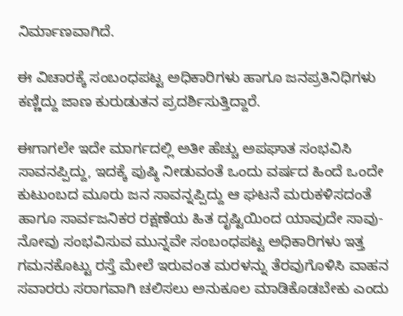ನಿರ್ಮಾಣವಾಗಿದೆ.

ಈ ವಿಚಾರಕ್ಕೆ ಸಂಬಂಧಪಟ್ಟ ಅಧಿಕಾರಿಗಳು ಹಾಗೂ ಜನಪ್ರತಿನಿಧಿಗಳು ಕಣ್ಣಿದ್ದು ಜಾಣ ಕುರುಡುತನ ಪ್ರದರ್ಶಿಸುತ್ತಿದ್ದಾರೆ.

ಈಗಾಗಲೇ ಇದೇ ಮಾರ್ಗದಲ್ಲಿ ಅತೀ ಹೆಚ್ಚು ಅಪಘಾತ ಸಂಭವಿಸಿ ಸಾವನಪ್ಪಿದ್ದು, ಇದಕ್ಕೆ ಪುಷ್ಠಿ ನೀಡುವಂತೆ ಒಂದು ವರ್ಷದ ಹಿಂದೆ ಒಂದೇ ಕುಟುಂಬದ ಮೂರು ಜನ ಸಾವನ್ನಪ್ಪಿದ್ದು ಆ ಘಟನೆ ಮರುಕಳಿಸದಂತೆ ಹಾಗೂ ಸಾರ್ವಜನಿಕರ ರಕ್ಷಣೆಯ ಹಿತ ದೃಷ್ಟಿಯಿಂದ ಯಾವುದೇ ಸಾವು-ನೋವು ಸಂಭವಿಸುವ ಮುನ್ನವೇ ಸಂಬಂಧಪಟ್ಟ ಅಧಿಕಾರಿಗಳು ಇತ್ತ ಗಮನಕೊಟ್ಟು ರಸ್ತೆ ಮೇಲೆ ಇರುವಂತ ಮರಳನ್ನು ತೆರವುಗೊಳಿಸಿ ವಾಹನ ಸವಾರರು ಸರಾಗವಾಗಿ ಚಲಿಸಲು ಅನುಕೂಲ ಮಾಡಿಕೊಡಬೇಕು ಎಂದು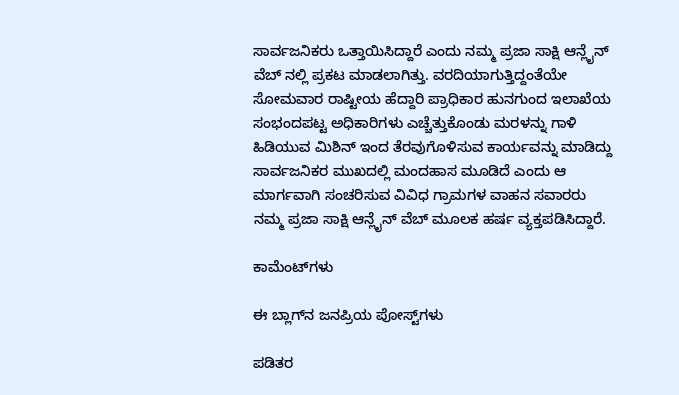ಸಾರ್ವಜನಿಕರು ಒತ್ತಾಯಿಸಿದ್ದಾರೆ ಎಂದು ನಮ್ಮ ಪ್ರಜಾ ಸಾಕ್ಷಿ ಆನ್ಲೈನ್ ವೆಬ್ ನಲ್ಲಿ ಪ್ರಕಟ ಮಾಡಲಾಗಿತ್ತು. ವರದಿಯಾಗುತ್ತಿದ್ದಂತೆಯೇ ಸೋಮವಾರ ರಾಷ್ಟೀಯ ಹೆದ್ದಾರಿ ಪ್ರಾಧಿಕಾರ ಹುನಗುಂದ ಇಲಾಖೆಯ ಸಂಭಂದಪಟ್ಟ ಅಧಿಕಾರಿಗಳು ಎಚ್ಚೆತ್ತುಕೊಂಡು ಮರಳನ್ನು ಗಾಳಿ ಹಿಡಿಯುವ ಮಿಶಿನ್ ಇಂದ ತೆರವುಗೊಳಿಸುವ ಕಾರ್ಯವನ್ನು ಮಾಡಿದ್ದು ಸಾರ್ವಜನಿಕರ ಮುಖದಲ್ಲಿ ಮಂದಹಾಸ ಮೂಡಿದೆ ಎಂದು ಆ ಮಾರ್ಗವಾಗಿ ಸಂಚರಿಸುವ ವಿವಿಧ ಗ್ರಾಮಗಳ ವಾಹನ ಸವಾರರು ನಮ್ಮ ಪ್ರಜಾ ಸಾಕ್ಷಿ ಆನ್ಲೈನ್ ವೆಬ್ ಮೂಲಕ ಹರ್ಷ ವ್ಯಕ್ತಪಡಿಸಿದ್ದಾರೆ.

ಕಾಮೆಂಟ್‌ಗಳು

ಈ ಬ್ಲಾಗ್‌ನ ಜನಪ್ರಿಯ ಪೋಸ್ಟ್‌ಗಳು

ಪಡಿತರ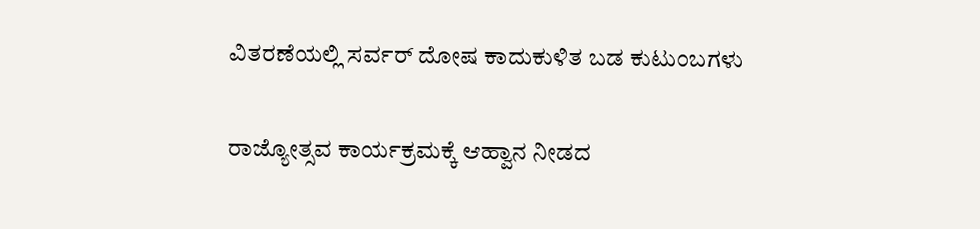ವಿತರಣೆಯಲ್ಲಿ ಸರ್ವರ್ ದೋಷ ಕಾದುಕುಳಿತ ಬಡ ಕುಟುಂಬಗಳು

ರಾಜ್ಯೋತ್ಸವ ಕಾರ್ಯಕ್ರಮಕ್ಕೆ ಆಹ್ವಾನ ನೀಡದ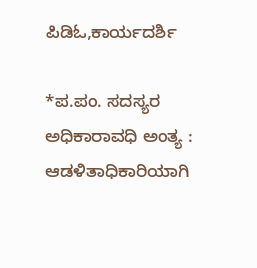ಪಿಡಿಓ,ಕಾರ್ಯದರ್ಶಿ

*ಪ.ಪಂ. ಸದಸ್ಯರ ಅಧಿಕಾರಾವಧಿ ಅಂತ್ಯ : ಆಡಳಿತಾಧಿಕಾರಿಯಾಗಿ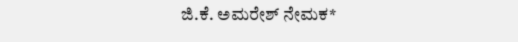ಜಿ.ಕೆ. ಅಮರೇಶ್ ನೇಮಕ*